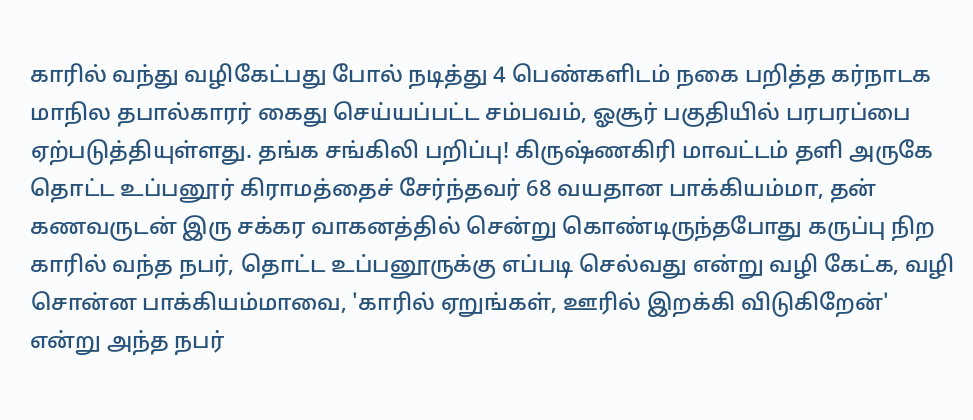காரில் வந்து வழிகேட்பது போல் நடித்து 4 பெண்களிடம் நகை பறித்த கர்நாடக மாநில தபால்காரர் கைது செய்யப்பட்ட சம்பவம், ஓசூர் பகுதியில் பரபரப்பை ஏற்படுத்தியுள்ளது. தங்க சங்கிலி பறிப்பு! கிருஷ்ணகிரி மாவட்டம் தளி அருகே தொட்ட உப்பனூர் கிராமத்தைச் சேர்ந்தவர் 68 வயதான பாக்கியம்மா, தன் கணவருடன் இரு சக்கர வாகனத்தில் சென்று கொண்டிருந்தபோது கருப்பு நிற காரில் வந்த நபர், தொட்ட உப்பனூருக்கு எப்படி செல்வது என்று வழி கேட்க, வழி சொன்ன பாக்கியம்மாவை, 'காரில் ஏறுங்கள், ஊரில் இறக்கி விடுகிறேன்' என்று அந்த நபர்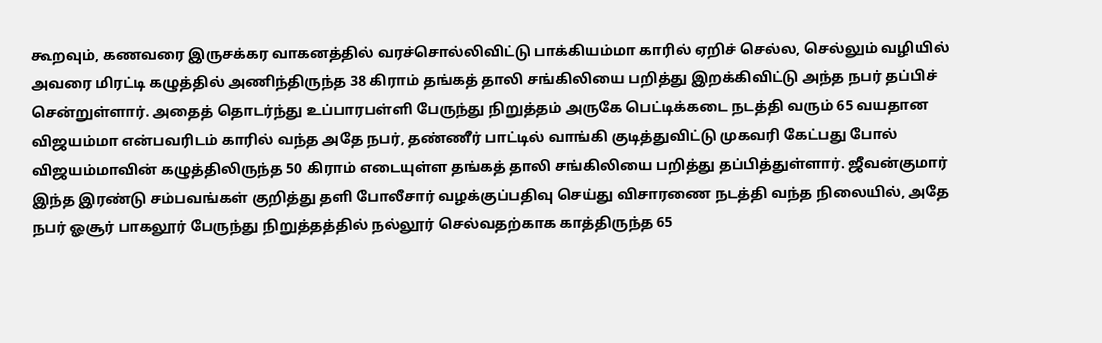கூறவும், கணவரை இருசக்கர வாகனத்தில் வரச்சொல்லிவிட்டு பாக்கியம்மா காரில் ஏறிச் செல்ல, செல்லும் வழியில் அவரை மிரட்டி கழுத்தில் அணிந்திருந்த 38 கிராம் தங்கத் தாலி சங்கிலியை பறித்து இறக்கிவிட்டு அந்த நபர் தப்பிச் சென்றுள்ளார். அதைத் தொடர்ந்து உப்பாரபள்ளி பேருந்து நிறுத்தம் அருகே பெட்டிக்கடை நடத்தி வரும் 65 வயதான விஜயம்மா என்பவரிடம் காரில் வந்த அதே நபர், தண்ணீர் பாட்டில் வாங்கி குடித்துவிட்டு முகவரி கேட்பது போல் விஜயம்மாவின் கழுத்திலிருந்த 50 கிராம் எடையுள்ள தங்கத் தாலி சங்கிலியை பறித்து தப்பித்துள்ளார். ஜீவன்குமார் இந்த இரண்டு சம்பவங்கள் குறித்து தளி போலீசார் வழக்குப்பதிவு செய்து விசாரணை நடத்தி வந்த நிலையில், அதே நபர் ஓசூர் பாகலூர் பேருந்து நிறுத்தத்தில் நல்லூர் செல்வதற்காக காத்திருந்த 65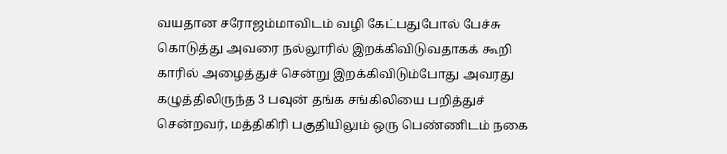வயதான சரோஜம்மாவிடம் வழி கேட்பதுபோல் பேச்சு கொடுத்து அவரை நல்லூரில் இறக்கிவிடுவதாகக் கூறி காரில் அழைத்துச் சென்று இறக்கிவிடும்போது அவரது கழுத்திலிருந்த 3 பவுன் தங்க சங்கிலியை பறித்துச் சென்றவர், மத்திகிரி பகுதியிலும் ஒரு பெண்ணிடம் நகை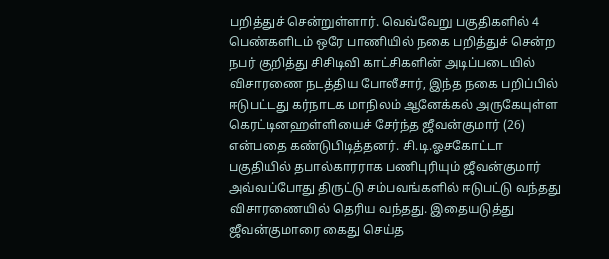பறித்துச் சென்றுள்ளார். வெவ்வேறு பகுதிகளில் 4 பெண்களிடம் ஒரே பாணியில் நகை பறித்துச் சென்ற நபர் குறித்து சிசிடிவி காட்சிகளின் அடிப்படையில் விசாரணை நடத்திய போலீசார், இந்த நகை பறிப்பில் ஈடுபட்டது கர்நாடக மாநிலம் ஆனேக்கல் அருகேயுள்ள கெரட்டினஹள்ளியைச் சேர்ந்த ஜீவன்குமார் (26) என்பதை கண்டுபிடித்தனர். சி.டி.ஓசகோட்டா பகுதியில் தபால்காரராக பணிபுரியும் ஜீவன்குமார் அவ்வப்போது திருட்டு சம்பவங்களில் ஈடுபட்டு வந்தது விசாரணையில் தெரிய வந்தது. இதையடுத்து ஜீவன்குமாரை கைது செய்த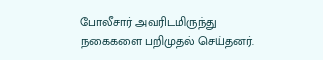போலீசார் அவரிடமிருந்து நகைகளை பறிமுதல் செய்தனர்.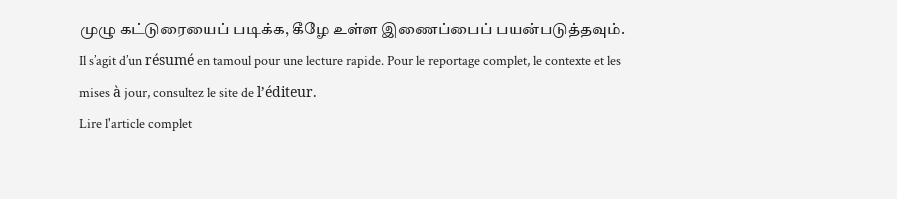முழு கட்டுரையைப் படிக்க, கீழே உள்ள இணைப்பைப் பயன்படுத்தவும்.
Il s’agit d’un résumé en tamoul pour une lecture rapide. Pour le reportage complet, le contexte et les mises à jour, consultez le site de l’éditeur.
Lire l'article complet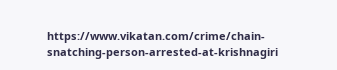https://www.vikatan.com/crime/chain-snatching-person-arrested-at-krishnagiri